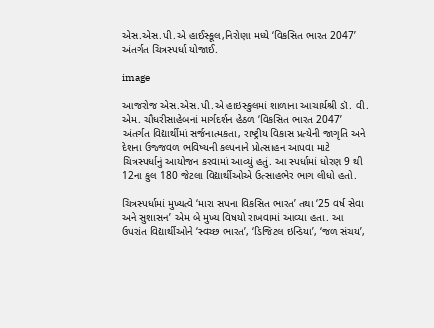એસ.એસ.પી.એ હાઈસ્કૂલ,નિરોણા મધ્યે ‘વિકસિત ભારત 2047’ અંતર્ગત ચિત્રસ્પર્ધા યોજાઈ.

image

આજરોજ એસ.એસ.પી.એ હાઇસ્કુલમાં શાળાના આચાર્યશ્રી ડૉ. વી. એમ. ચૌધરીસાહેબનાં માર્ગદર્શન હેઠળ ‘વિકસિત ભારત 2047’ અંતર્ગત વિદ્યાર્થીમાં સર્જનાત્મકતા, રાષ્ટ્રીય વિકાસ પ્રત્યેની જાગૃતિ અને દેશના ઉજ્જવળ ભવિષ્યની કલ્પનાને પ્રોત્સાહન આપવા માટે ચિત્રસ્પર્ધાનું આયોજન કરવામાં આવ્યું હતું. આ સ્પર્ધામાં ધોરણ 9 થી 12ના કુલ 180 જેટલા વિદ્યાર્થીઓએ ઉત્સાહભેર ભાગ લીધો હતો.

ચિત્રસ્પર્ધામાં મુખ્યત્વે ‘મારા સપના વિકસિત ભારત’ તથા ‘25 વર્ષ સેવા અને સુશાસન’ એમ બે મુખ્ય વિષયો રાખવામાં આવ્યા હતા. આ ઉપરાંત વિદ્યાર્થીઓને ‘સ્વચ્છ ભારત’, ‘ડિજિટલ ઇન્ડિયા’, ‘જળ સંચય’,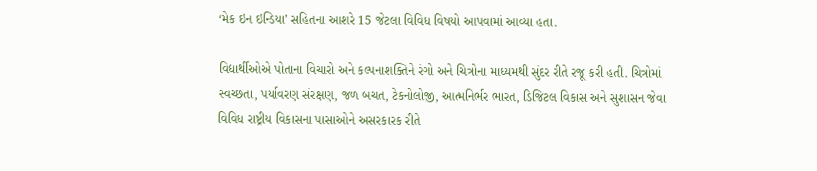‘મેક ઇન ઇન્ડિયા’ સહિતના આશરે 15 જેટલા વિવિધ વિષયો આપવામાં આવ્યા હતા.

વિદ્યાર્થીઓએ પોતાના વિચારો અને કલ્પનાશક્તિને રંગો અને ચિત્રોના માધ્યમથી સુંદર રીતે રજૂ કરી હતી. ચિત્રોમાં સ્વચ્છતા, પર્યાવરણ સંરક્ષણ, જળ બચત, ટેકનોલોજી, આત્મનિર્ભર ભારત, ડિજિટલ વિકાસ અને સુશાસન જેવા વિવિધ રાષ્ટ્રીય વિકાસના પાસાઓને અસરકારક રીતે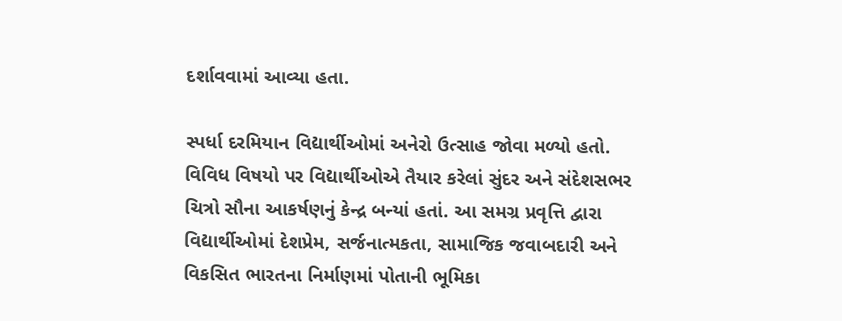દર્શાવવામાં આવ્યા હતા.

સ્પર્ધા દરમિયાન વિદ્યાર્થીઓમાં અનેરો ઉત્સાહ જોવા મળ્યો હતો. વિવિધ વિષયો પર વિદ્યાર્થીઓએ તૈયાર કરેલાં સુંદર અને સંદેશસભર ચિત્રો સૌના આકર્ષણનું કેન્દ્ર બન્યાં હતાં. આ સમગ્ર પ્રવૃત્તિ દ્વારા વિદ્યાર્થીઓમાં દેશપ્રેમ, સર્જનાત્મકતા, સામાજિક જવાબદારી અને વિકસિત ભારતના નિર્માણમાં પોતાની ભૂમિકા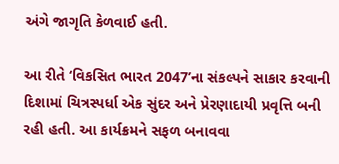અંગે જાગૃતિ કેળવાઈ હતી.

આ રીતે ‘વિકસિત ભારત 2047’ના સંકલ્પને સાકાર કરવાની દિશામાં ચિત્રસ્પર્ધા એક સુંદર અને પ્રેરણાદાયી પ્રવૃત્તિ બની રહી હતી. આ કાર્યક્રમને સફળ બનાવવા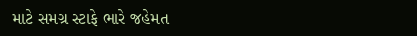માટે સમગ્ર સ્ટાફે ભારે જહેમત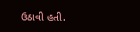ઉઠાવી હતી.